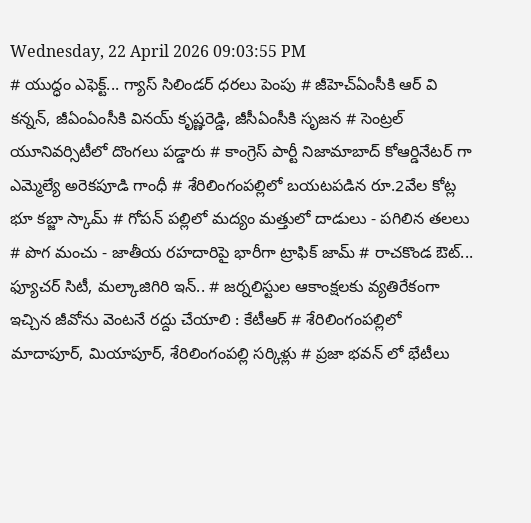Wednesday, 22 April 2026 09:03:55 PM
# యుద్ధం ఎఫెక్ట్... గ్యాస్ సిలిండర్ ధరలు పెంపు # జీహెచ్ఏంసీకి ఆర్ వి కన్నన్, జీఏంఏంసీకి వినయ్ కృష్ణరెడ్డి, జీసీఏంసీకి సృజన # సెంట్రల్ యూనివర్సిటీలో దొంగలు పడ్డారు # కాంగ్రెస్ పార్టీ నిజామాబాద్ కోఆర్డినేటర్ గా ఎమ్మెల్యే అరెకపూడి గాంధీ # శేరిలింగంపల్లిలో బయటపడిన రూ.2వేల కోట్ల భూ కబ్జా స్కామ్ # గోపన్ పల్లిలో మద్యం మత్తులో దాడులు - పగిలిన తలలు # పొగ మంచు - జాతీయ రహదారిపై భారీగా ట్రాఫిక్ జామ్ # రాచకొండ ఔట్... ఫ్యూచర్ సిటీ, మల్కాజిగిరి ఇన్.. # జర్నలిస్టుల ఆకాంక్షలకు వ్యతిరేకంగా ఇచ్చిన జీవోను వెంటనే రద్దు చేయాలి : కేటీఆర్ # శేరిలింగంపల్లిలో మాదాపూర్, మియాపూర్, శేరిలింగంపల్లి సర్కిళ్లు # ప్రజా భవన్ లో భేటీలు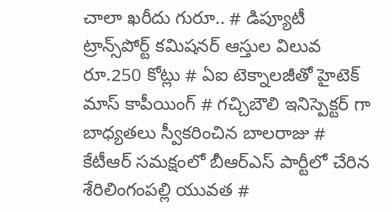చాలా ఖరీదు గురూ.. # డిప్యూటీ ట్రాన్స్‌పోర్ట్ కమిషనర్ ఆస్తుల విలువ రూ.250 కోట్లు # ఏఐ టెక్నాలజీతో హైటెక్ మాస్ కాపీయింగ్ # గచ్చిబౌలి ఇనిస్పెక్టర్ గా బాధ్యతలు స్వీకరించిన బాలరాజు # కేటీఆర్ సమక్షంలో బీఆర్ఎస్ పార్టీలో చేరిన శేరిలింగంపల్లి యువత #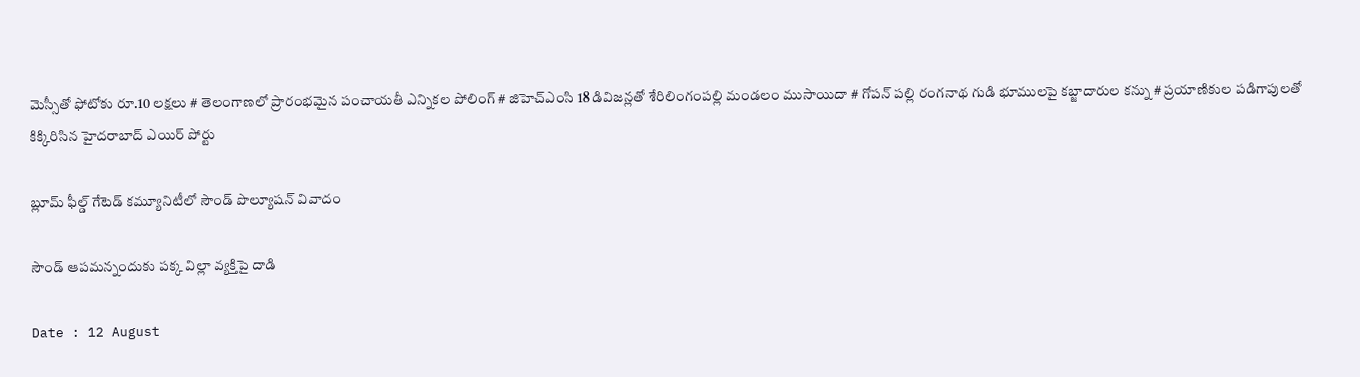మెస్సీతో ఫోటోకు రూ.10 లక్షలు # తెలంగాణలో ప్రారంభమైన పంచాయతీ ఎన్నికల పోలింగ్‌ # జిహెచ్ఎంసి 18 డివిజన్లతో శేరిలింగంపల్లి మండలం ముసాయిదా # గోపన్ పల్లి రంగనాథ గుడి భూములపై కబ్జాదారుల కన్ను # ప్రయాణికుల పడిగాపులతో కిక్కిరిసిన హైదరాబాద్ ఎయిర్ పోర్టు

బ్లూమ్ ఫీల్డ్ గేటెడ్ కమ్యూనిటీలో సౌండ్ పొల్యూషన్ వివాదం

సౌండ్ ఆపమన్నందుకు పక్క విల్లా వ్యక్తిపై దాడి

Date : 12 August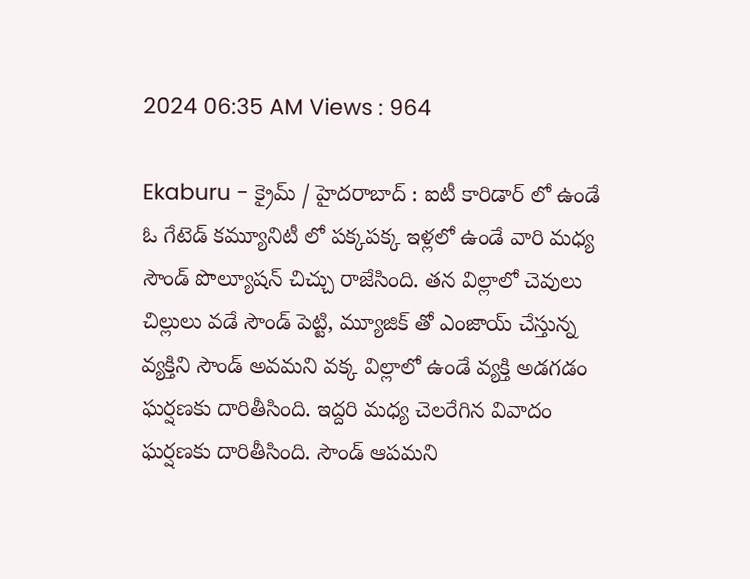2024 06:35 AM Views : 964

Ekaburu - క్రైమ్ / హైదరాబాద్ : ఐటీ కారిడార్ లో ఉండే ఓ గేటెడ్ కమ్యూనిటీ లో పక్కపక్క ఇళ్లలో ఉండే వారి మధ్య సౌండ్ పొల్యూషన్ చిచ్చు రాజేసింది. తన విల్లాలో చెవులు చిల్లులు వడే సౌండ్ పెట్టి, మ్యూజిక్ తో ఎంజాయ్ చేస్తున్న వ్యక్తిని సౌండ్ అవమని వక్క విల్లాలో ఉండే వ్యక్తి అడగడం ఘర్షణకు దారితీసింది. ఇద్దరి మధ్య చెలరేగిన వివాదం ఘర్షణకు దారితీసింది. సౌండ్ ఆపమని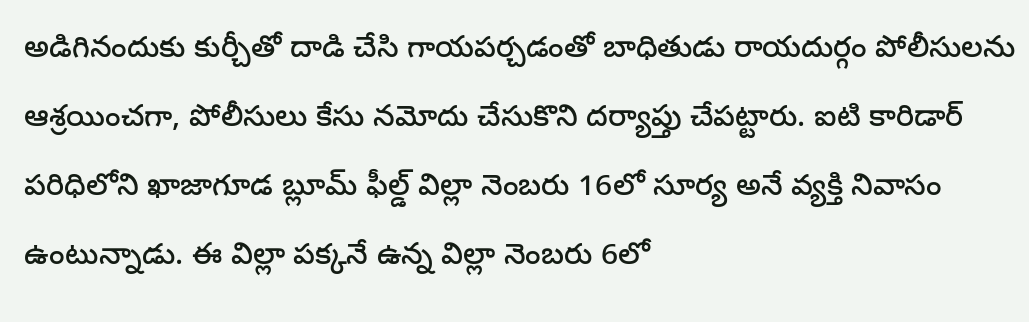అడిగినందుకు కుర్చీతో దాడి చేసి గాయపర్చడంతో బాధితుడు రాయదుర్గం పోలీసులను ఆశ్రయించగా, పోలీసులు కేసు నమోదు చేసుకొని దర్యాప్తు చేపట్టారు. ఐటి కారిడార్ పరిధిలోని ఖాజాగూడ బ్లూమ్ ఫీల్డ్ విల్లా నెంబరు 16లో సూర్య అనే వ్యక్తి నివాసం ఉంటున్నాడు. ఈ విల్లా పక్కనే ఉన్న విల్లా నెంబరు 6లో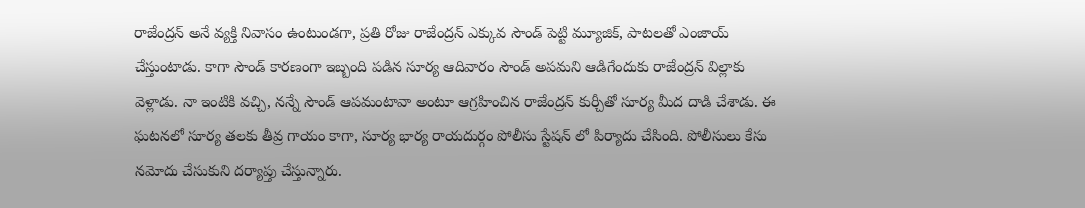రాజేంద్రన్ అనే వ్యక్తి నివాసం ఉంటుండగా, ప్రతి రోజు రాజేంద్రన్ ఎక్కువ సౌండ్ పెట్టి మ్యూజిక్, పాటలతో ఎంజాయ్ చేస్తుంటాడు. కాగా సౌండ్ కారణంగా ఇబ్బంది పడిన సూర్య ఆదివారం సౌండ్ అపమని ఆడిగేందుకు రాజేంద్రన్ విల్లాకు వెళ్లాడు. నా ఇంటికి వచ్చి, నన్నే సౌండ్ ఆపమంటావా అంటూ ఆగ్రహించిన రాజేంద్రన్ కుర్చీతో సూర్య మీద దాడి చేశాడు. ఈ ఘటనలో సూర్య తలకు తీవ్ర గాయం కాగా, సూర్య భార్య రాయదుర్గం పోలీసు స్టేషన్ లో పిర్యాదు చేసింది. పోలీసులు కేసు నమోదు చేసుకుని దర్యాప్తు చేస్తున్నారు.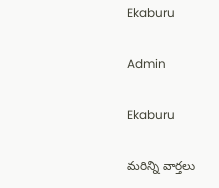Ekaburu

Admin

Ekaburu

మరిన్ని వార్తలు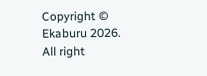Copyright © Ekaburu 2026. All right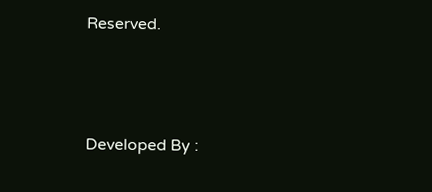Reserved.



Developed By :